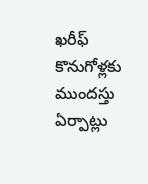ఖరీఫ్‌ కొనుగోళ్లకు ముందస్తు ఏర్పాట్లు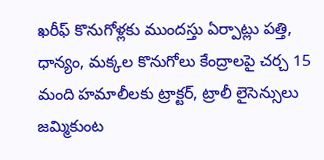ఖరీఫ్‌ కొనుగోళ్లకు ముందస్తు ఏర్పాట్లు పత్తి, ధాన్యం, మక్కల కొనుగోలు కేంద్రాలపై చర్చ 15 మంది హమాలీలకు ట్రాక్టర్‌, ట్రాలీ లైసెన్సులు జ‌మ్మికుంట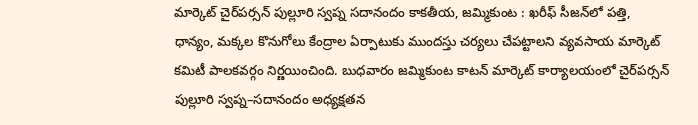మార్కెట్ చైర్‌పర్సన్‌ పుల్లూరి స్వప్న సదానందం కాకతీయ, జమ్మికుంట : ఖరీఫ్‌ సీజన్‌లో పత్తి, ధాన్యం, మక్కల కొనుగోలు కేంద్రాల ఏర్పాటుకు ముందస్తు చర్యలు చేపట్టాలని వ్యవసాయ మార్కెట్‌ కమిటీ పాలకవర్గం నిర్ణయించింది. బుధవారం జమ్మికుంట కాటన్‌ మార్కెట్‌ కార్యాలయంలో చైర్‌పర్సన్‌ పుల్లూరి స్వప్న–సదానందం అధ్యక్షతన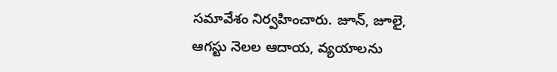సమావేశం నిర్వహించారు. జూన్‌, జూలై, ఆగస్టు నెలల ఆదాయ, వ్యయాలను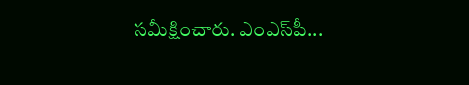సమీక్షించారు. ఎంఎస్‌పీ...